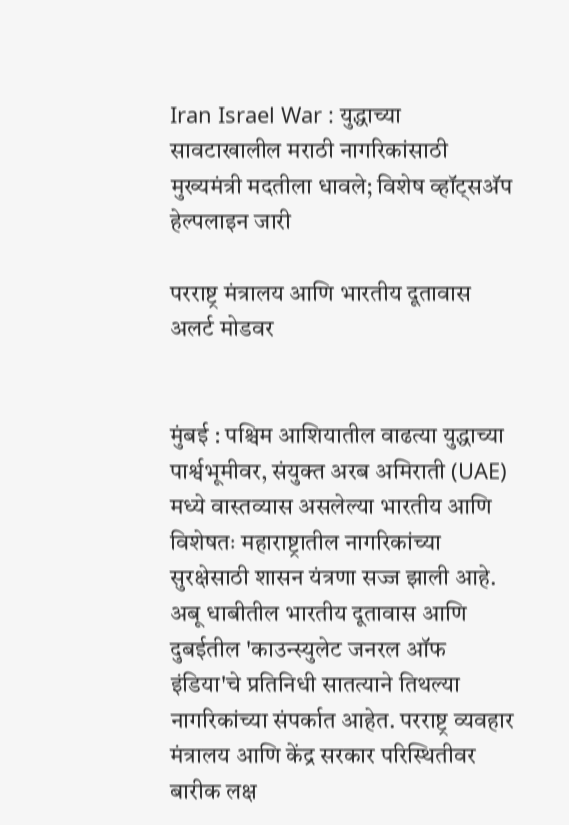Iran Israel War : युद्धाच्या सावटाखालील मराठी नागरिकांसाठी मुख्यमंत्री मदतीला धावले; विशेष व्हॉट्सअ‍ॅप हेल्पलाइन जारी

परराष्ट्र मंत्रालय आणि भारतीय दूतावास अलर्ट मोडवर


मुंबई : पश्चिम आशियातील वाढत्या युद्धाच्या पार्श्वभूमीवर, संयुक्त अरब अमिराती (UAE) मध्ये वास्तव्यास असलेल्या भारतीय आणि विशेषतः महाराष्ट्रातील नागरिकांच्या सुरक्षेसाठी शासन यंत्रणा सज्ज झाली आहे. अबू धाबीतील भारतीय दूतावास आणि दुबईतील 'काउन्स्युलेट जनरल ऑफ इंडिया'चे प्रतिनिधी सातत्याने तिथल्या नागरिकांच्या संपर्कात आहेत. परराष्ट्र व्यवहार मंत्रालय आणि केंद्र सरकार परिस्थितीवर बारीक लक्ष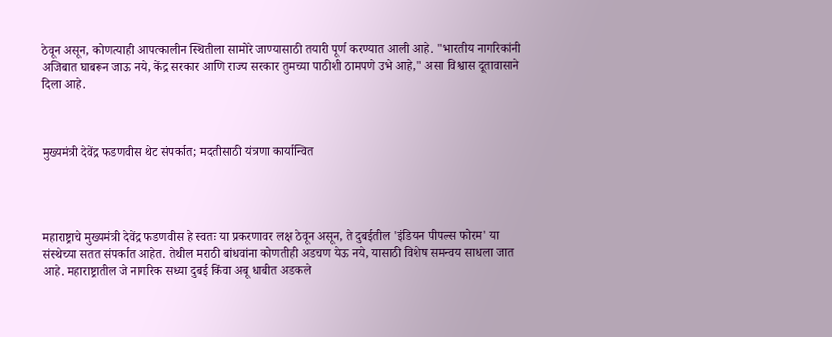ठेवून असून, कोणत्याही आपत्कालीन स्थितीला सामोरे जाण्यासाठी तयारी पूर्ण करण्यात आली आहे. "भारतीय नागरिकांनी अजिबात घाबरून जाऊ नये, केंद्र सरकार आणि राज्य सरकार तुमच्या पाठीशी ठामपणे उभे आहे," असा विश्वास दूतावासाने दिला आहे.



मुख्यमंत्री देवेंद्र फडणवीस थेट संपर्कात; मदतीसाठी यंत्रणा कार्यान्वित




महाराष्ट्राचे मुख्यमंत्री देवेंद्र फडणवीस हे स्वतः या प्रकरणावर लक्ष ठेवून असून, ते दुबईतील 'इंडियन पीपल्स फोरम' या संस्थेच्या सतत संपर्कात आहेत. तेथील मराठी बांधवांना कोणतीही अडचण येऊ नये, यासाठी विशेष समन्वय साधला जात आहे. महाराष्ट्रातील जे नागरिक सध्या दुबई किंवा अबू धाबीत अडकले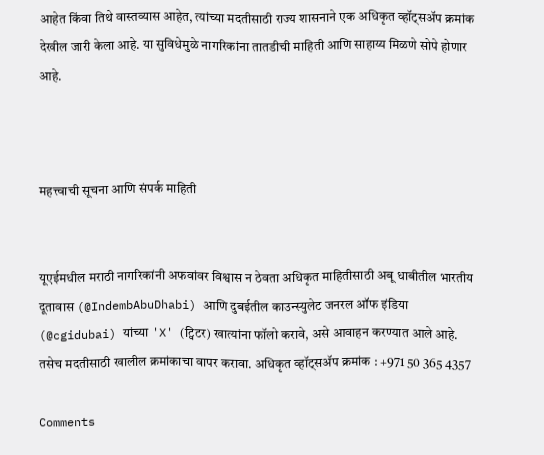आहेत किंवा तिथे वास्तव्यास आहेत, त्यांच्या मदतीसाठी राज्य शासनाने एक अधिकृत व्हॉट्सअ‍ॅप क्रमांक देखील जारी केला आहे. या सुविधेमुळे नागरिकांना तातडीची माहिती आणि साहाय्य मिळणे सोपे होणार आहे.



महत्त्वाची सूचना आणि संपर्क माहिती


यूएईमधील मराठी नागरिकांनी अफवांवर विश्वास न ठेवता अधिकृत माहितीसाठी अबू धाबीतील भारतीय दूतावास (@IndembAbuDhabi) आणि दुबईतील काउन्स्युलेट जनरल ऑफ इंडिया (@cgidubai) यांच्या 'X' (ट्विटर) खात्यांना फॉलो करावे, असे आवाहन करण्यात आले आहे. तसेच मदतीसाठी खालील क्रमांकाचा वापर करावा. अधिकृत व्हॉट्सॲप क्रमांक : +971 50 365 4357

Comments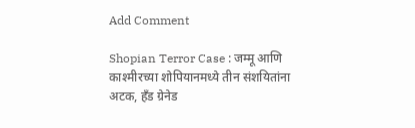Add Comment

Shopian Terror Case : जम्मू आणि काश्मीरच्या शोपियानमध्ये तीन संशयितांना अटक, हँड ग्रेनेड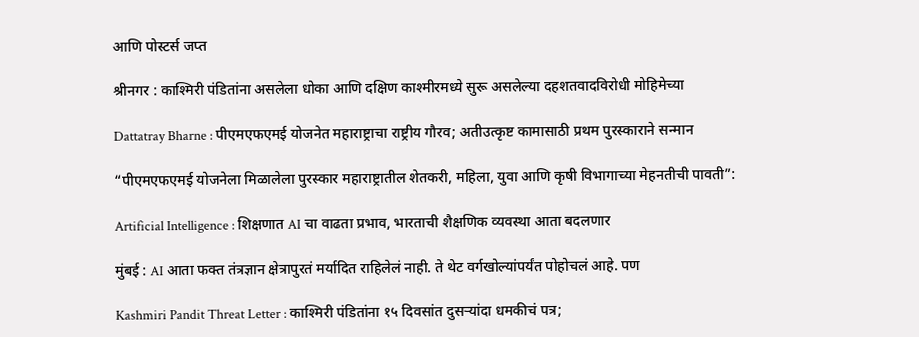आणि पोस्टर्स जप्त

श्रीनगर : काश्मिरी पंडितांना असलेला धोका आणि दक्षिण काश्मीरमध्ये सुरू असलेल्या दहशतवादविरोधी मोहिमेच्या

Dattatray Bharne : पीएमएफएमई योजनेत महाराष्ट्राचा राष्ट्रीय गौरव; अतीउत्कृष्ट कामासाठी प्रथम पुरस्काराने सन्मान

“पीएमएफएमई योजनेला मिळालेला पुरस्कार महाराष्ट्रातील शेतकरी, महिला, युवा आणि कृषी विभागाच्या मेहनतीची पावती”:

Artificial Intelligence : शिक्षणात AI चा वाढता प्रभाव, भारताची शैक्षणिक व्यवस्था आता बदलणार

मुंबई : AI आता फक्त तंत्रज्ञान क्षेत्रापुरतं मर्यादित राहिलेलं नाही. ते थेट वर्गखोल्यांपर्यंत पोहोचलं आहे. पण

Kashmiri Pandit Threat Letter : काश्मिरी पंडितांना १५ दिवसांत दुसऱ्यांदा धमकीचं पत्र;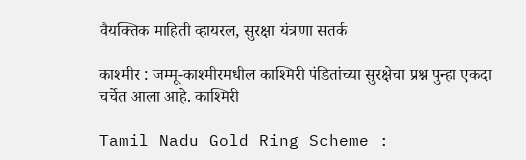वैयक्तिक माहिती व्हायरल, सुरक्षा यंत्रणा सतर्क

काश्मीर : जम्मू-काश्मीरमधील काश्मिरी पंडितांच्या सुरक्षेचा प्रश्न पुन्हा एकदा चर्चेत आला आहे. काश्मिरी

Tamil Nadu Gold Ring Scheme :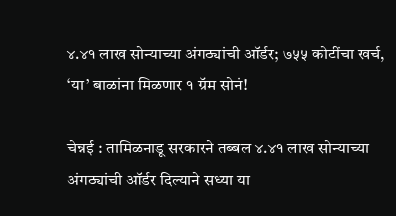४.४१ लाख सोन्याच्या अंगठ्यांची ऑर्डर; ७५५ कोटींचा खर्च, ‘या’ बाळांना मिळणार १ ग्रॅम सोनं!

चेन्नई : तामिळनाडू सरकारने तब्बल ४.४१ लाख सोन्याच्या अंगठ्यांची ऑर्डर दिल्याने सध्या या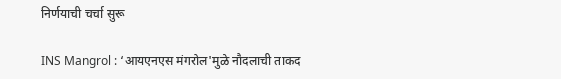निर्णयाची चर्चा सुरू

INS Mangrol : ‘आयएनएस मंगरोल'मुळे नौदलाची ताकद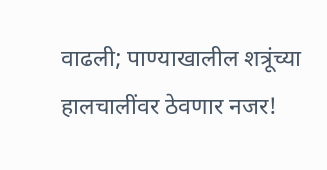वाढली; पाण्याखालील शत्रूंच्या हालचालींवर ठेवणार नजर!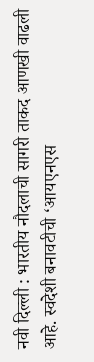नवी दिल्ली : भारतीय नौदलाची सागरी ताकद आणखी वाढली आहे. स्वदेशी बनावटीची ‘आयएनएस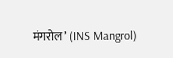मंगरोल’ (INS Mangrol)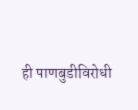ही पाणबुडीविरोधी